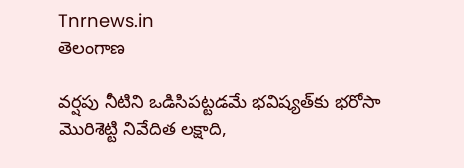Tnrnews.in
తెలంగాణ

వర్షపు నీటిని ఒడిసిపట్టడమే భవిష్యత్‌కు భరోసా మొరిశెట్టి నివేదిత లక్షాది,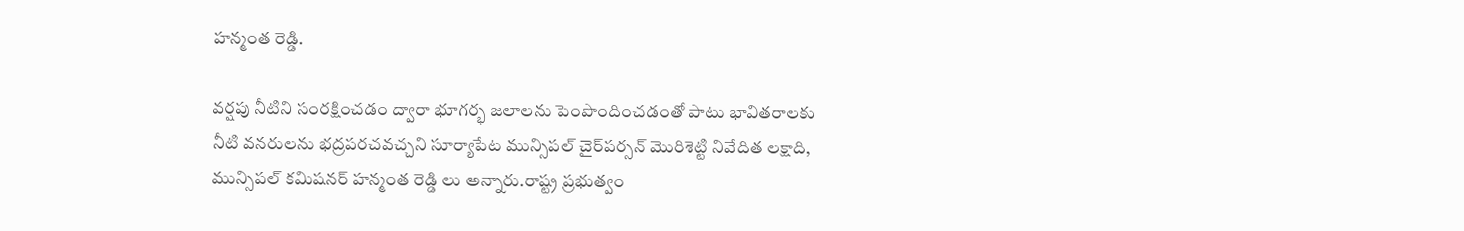హన్మంత రెడ్డి.

వర్షపు నీటిని సంరక్షించడం ద్వారా భూగర్భ జలాలను పెంపొందించడంతో పాటు భావితరాలకు నీటి వనరులను భద్రపరచవచ్చని సూర్యాపేట మున్సిపల్ చైర్‌పర్సన్ మొరిశెట్టి నివేదిత లక్షాది, మున్సిపల్ కమిషనర్ హన్మంత రెడ్డి లు అన్నారు.రాష్ట్ర ప్రభుత్వం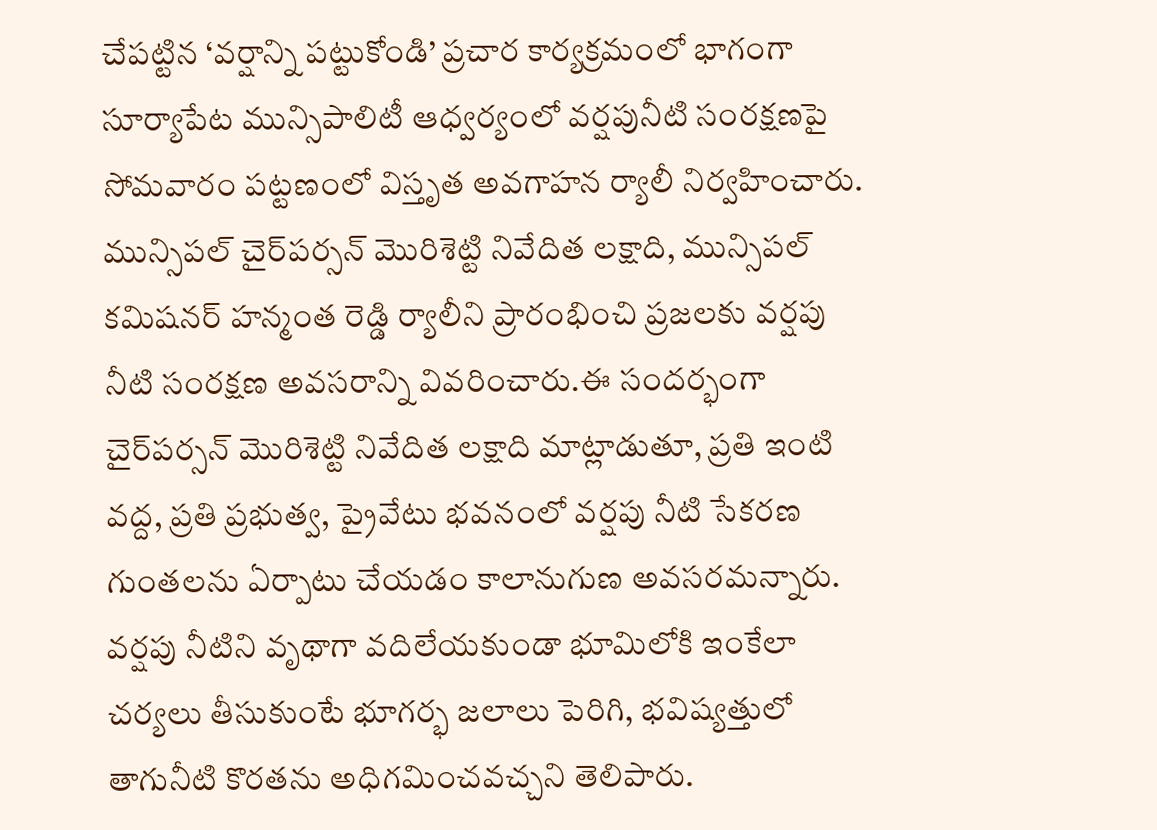చేపట్టిన ‘వర్షాన్ని పట్టుకోండి’ ప్రచార కార్యక్రమంలో భాగంగా సూర్యాపేట మున్సిపాలిటీ ఆధ్వర్యంలో వర్షపునీటి సంరక్షణపై సోమవారం పట్టణంలో విస్తృత అవగాహన ర్యాలీ నిర్వహించారు. మున్సిపల్ చైర్‌పర్సన్ మొరిశెట్టి నివేదిత లక్షాది, మున్సిపల్ కమిషనర్ హన్మంత రెడ్డి ర్యాలీని ప్రారంభించి ప్రజలకు వర్షపు నీటి సంరక్షణ అవసరాన్ని వివరించారు.ఈ సందర్భంగా చైర్‌పర్సన్ మొరిశెట్టి నివేదిత లక్షాది మాట్లాడుతూ, ప్రతి ఇంటి వద్ద, ప్రతి ప్రభుత్వ, ప్రైవేటు భవనంలో వర్షపు నీటి సేకరణ గుంతలను ఏర్పాటు చేయడం కాలానుగుణ అవసరమన్నారు. వర్షపు నీటిని వృథాగా వదిలేయకుండా భూమిలోకి ఇంకేలా చర్యలు తీసుకుంటే భూగర్భ జలాలు పెరిగి, భవిష్యత్తులో తాగునీటి కొరతను అధిగమించవచ్చని తెలిపారు.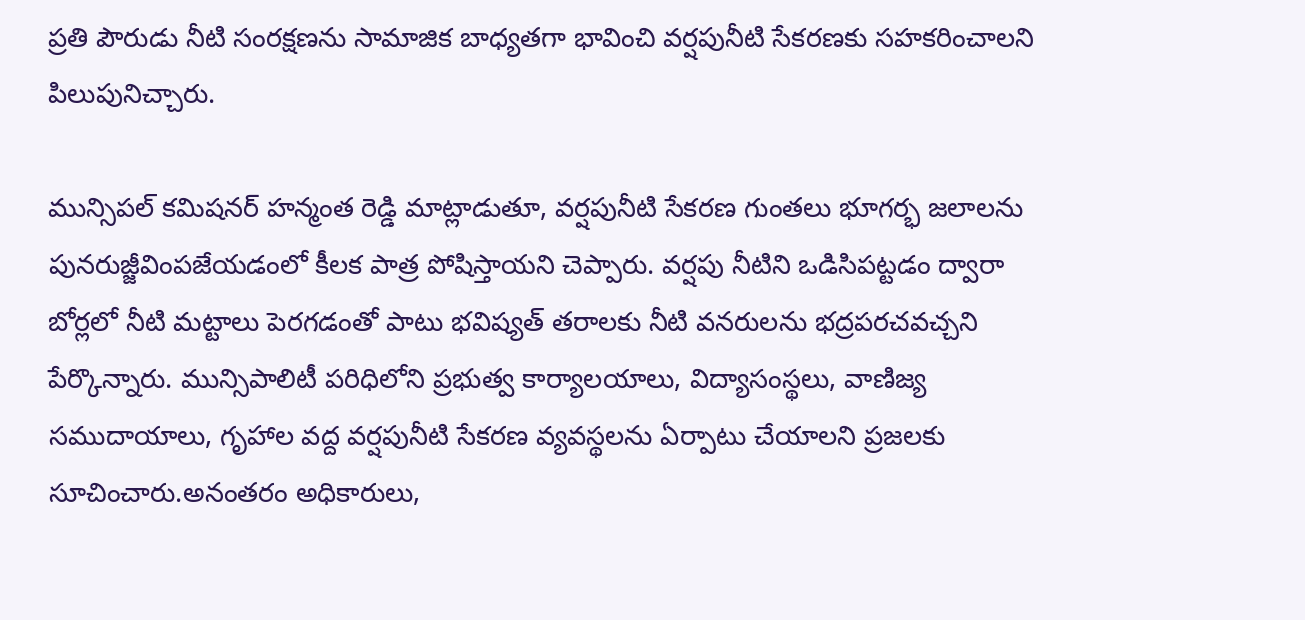ప్రతి పౌరుడు నీటి సంరక్షణను సామాజిక బాధ్యతగా భావించి వర్షపునీటి సేకరణకు సహకరించాలని పిలుపునిచ్చారు.

మున్సిపల్ కమిషనర్ హన్మంత రెడ్డి మాట్లాడుతూ, వర్షపునీటి సేకరణ గుంతలు భూగర్భ జలాలను పునరుజ్జీవింపజేయడంలో కీలక పాత్ర పోషిస్తాయని చెప్పారు. వర్షపు నీటిని ఒడిసిపట్టడం ద్వారా బోర్లలో నీటి మట్టాలు పెరగడంతో పాటు భవిష్యత్ తరాలకు నీటి వనరులను భద్రపరచవచ్చని పేర్కొన్నారు. మున్సిపాలిటీ పరిధిలోని ప్రభుత్వ కార్యాలయాలు, విద్యాసంస్థలు, వాణిజ్య సముదాయాలు, గృహాల వద్ద వర్షపునీటి సేకరణ వ్యవస్థలను ఏర్పాటు చేయాలని ప్రజలకు సూచించారు.అనంతరం అధికారులు,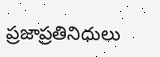ప్రజాప్రతినిధులు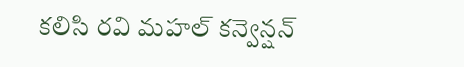కలిసి రవి మహల్ కన్వెన్షన్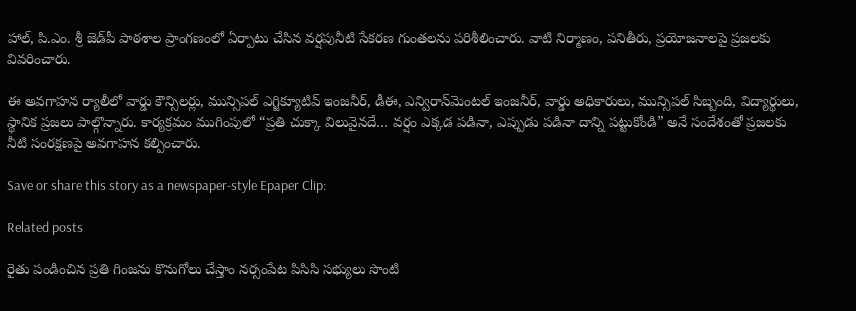హాల్, పి.ఎం. శ్రీ జెడ్‌పీ పాఠశాల ప్రాంగణంలో ఏర్పాటు చేసిన వర్షపునీటి సేకరణ గుంతలను పరిశీలించారు. వాటి నిర్మాణం, పనితీరు, ప్రయోజనాలపై ప్రజలకు వివరించారు.

ఈ అవగాహన ర్యాలీలో వార్డు కౌన్సిలర్లు, మున్సిపల్ ఎగ్జిక్యూటివ్ ఇంజనీర్, డీఈ, ఎన్విరాన్‌మెంటల్ ఇంజనీర్, వార్డు అధికారులు, మున్సిపల్ సిబ్బంది, విద్యార్థులు, స్థానిక ప్రజలు పాల్గొన్నారు. కార్యక్రమం ముగింపులో “ప్రతి చుక్కా విలువైనదే… వర్షం ఎక్కడ పడినా, ఎప్పుడు పడినా దాన్ని పట్టుకోండి” అనే సందేశంతో ప్రజలకు నీటి సంరక్షణపై అవగాహన కల్పించారు.

Save or share this story as a newspaper-style Epaper Clip:

Related posts

రైతు పండించిన ప్రతి గింజను కొనుగోలు చేస్తాం నర్సంపేట పిసిసి సభ్యులు సొంటి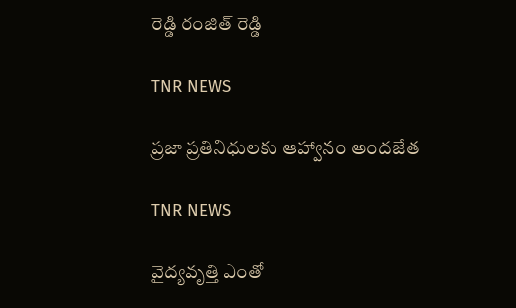రెడ్డి రంజిత్ రెడ్డి

TNR NEWS

ప్రజా ప్రతినిధులకు ఆహ్వానం అందజేత

TNR NEWS

వైద్యవృత్తి ఎంతో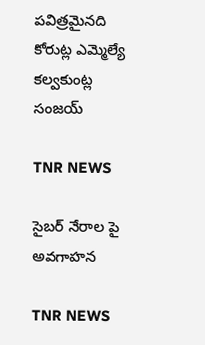పవిత్రమైనది కోరుట్ల ఎమ్మెల్యే కల్వకుంట్ల సంజయ్

TNR NEWS

సైబర్ నేరాల పై అవగాహన

TNR NEWS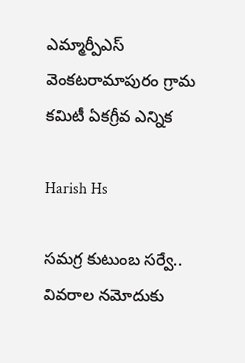ఎమ్మార్పీఎస్ వెంకటరామాపురం గ్రామ కమిటీ ఏకగ్రీవ ఎన్నిక

Harish Hs

సమగ్ర కుటుంబ సర్వే.. వివరాల నమోదుకు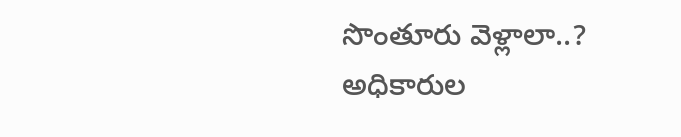సొంతూరు వెళ్లాలా..? అధికారుల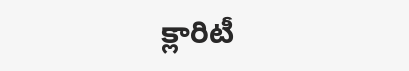క్లారిటీ